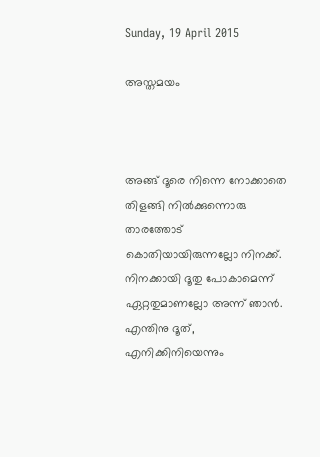Sunday, 19 April 2015

അസ്തമയം



അങ്ങ് ദൂരെ നിന്നെ നോക്കാതെ
തിളങ്ങി നില്‍ക്കുന്നൊരു താരത്തോട്
കൊതിയായിരുന്നല്ലോ നിനക്ക്.
നിനക്കായി ദൂതു പോകാമെന്ന്
ഏറ്റതുമാണല്ലോ അന്ന് ഞാന്‍.
എന്തിനു ദൂത്, എനിക്കിനിയെന്നും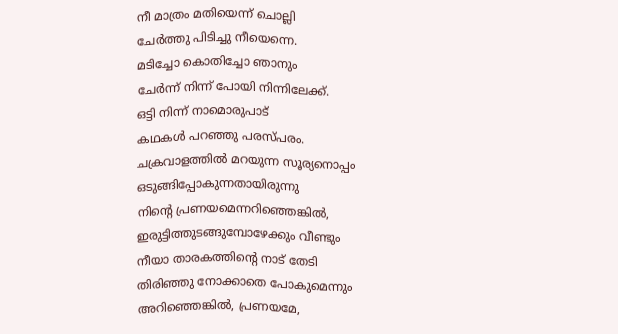നീ മാത്രം മതിയെന്ന് ചൊല്ലി
ചേര്‍ത്തു പിടിച്ചു നീയെന്നെ.
മടിച്ചോ കൊതിച്ചോ ഞാനും
ചേര്‍ന്ന് നിന്ന് പോയി നിന്നിലേക്ക്‌.
ഒട്ടി നിന്ന് നാമൊരുപാട്
കഥകള്‍ പറഞ്ഞു പരസ്പരം.
ചക്രവാളത്തില്‍ മറയുന്ന സൂര്യനൊപ്പം
ഒടുങ്ങിപ്പോകുന്നതായിരുന്നു
നിന്റെ പ്രണയമെന്നറിഞ്ഞെങ്കില്‍,
ഇരുട്ടിത്തുടങ്ങുമ്പോഴേക്കും വീണ്ടും
നീയാ താരകത്തിന്റെ നാട് തേടി
തിരിഞ്ഞു നോക്കാതെ പോകുമെന്നും
അറിഞ്ഞെങ്കില്‍, പ്രണയമേ,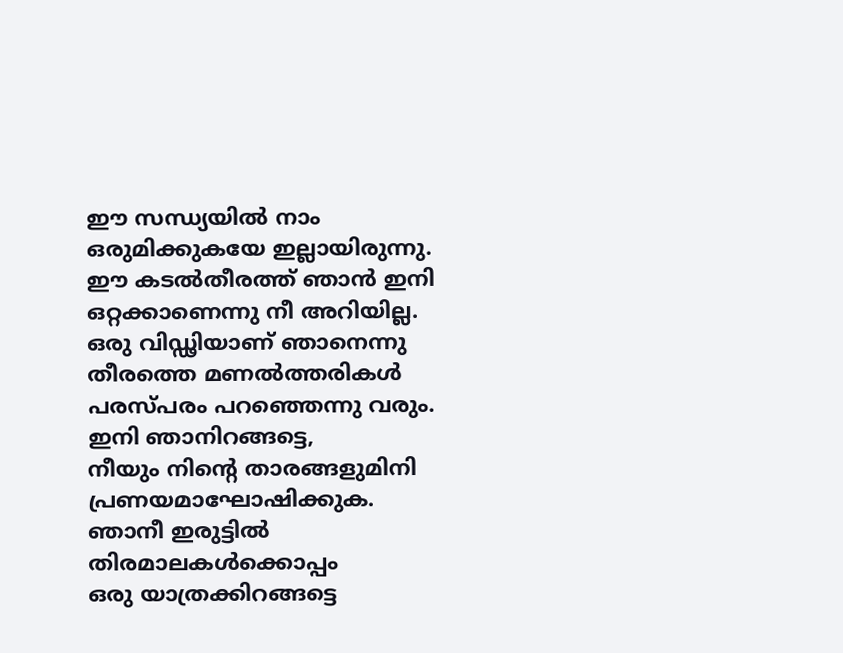ഈ സന്ധ്യയില്‍ നാം
ഒരുമിക്കുകയേ ഇല്ലായിരുന്നു.
ഈ കടല്‍തീരത്ത് ഞാന്‍ ഇനി
ഒറ്റക്കാണെന്നു നീ അറിയില്ല.
ഒരു വിഡ്ഢിയാണ് ഞാനെന്നു
തീരത്തെ മണല്‍ത്തരികള്‍
പരസ്പരം പറഞ്ഞെന്നു വരും.
ഇനി ഞാനിറങ്ങട്ടെ,
നീയും നിന്റെ താരങ്ങളുമിനി
പ്രണയമാഘോഷിക്കുക.
ഞാനീ ഇരുട്ടില്‍ തിരമാലകള്‍ക്കൊപ്പം
ഒരു യാത്രക്കിറങ്ങട്ടെ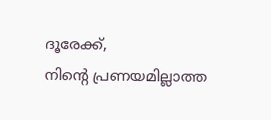ദൂരേക്ക്,
നിന്റെ പ്രണയമില്ലാത്ത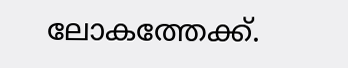ലോകത്തേക്ക്.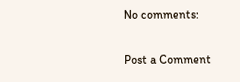No comments:

Post a Comment